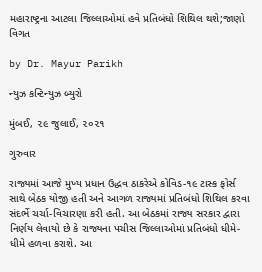મહારાષ્ટ્રના આટલા જિલ્લાઓમાં હવે પ્રતિબંધો શિથિલ થશે;જાણો વિગત

by Dr. Mayur Parikh

ન્યુઝ કન્ટિન્યુઝ બ્યુરો

મુંબઈ, ૨૯ જુલાઈ, ૨૦૨૧

ગુરુવાર

રાજ્યમાં આજે મુખ્ય પ્રધાન ઉદ્ધવ ઠાકરેએ કોવિડ-૧૯ ટાસ્ક ફોર્સ સાથે બેઠક યોજી હતી અને આગળ રાજ્યમાં પ્રતિબંધો શિથિલ કરવા સંદર્ભે ચર્ચા-વિચારણા કરી હતી. આ બેઠકમાં રાજ્ય સરકાર દ્વારા નિર્ણય લેવાયો છે કે રાજ્યના પચીસ જિલ્લાઓમાં પ્રતિબંધો ધીમે-ધીમે હળવા કરાશે. આ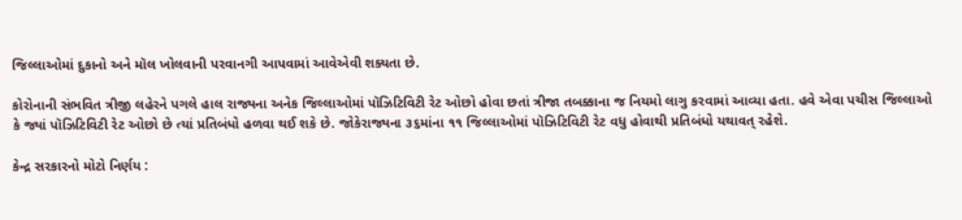જિલ્લાઓમાં દુકાનો અને મૉલ ખોલવાની પરવાનગી આપવામાં આવેએવી શક્યતા છે.

કોરોનાની સંભવિત ત્રીજી લહેરને પગલે હાલ રાજ્યના અનેક જિલ્લાઓમાં પૉઝિટિવિટી રેટ ઓછો હોવા છતાં ત્રીજા તબક્કાના જ નિયમો લાગુ કરવામાં આવ્યા હતા. હવે એવા પચીસ જિલ્લાઓ કે જ્યાં પૉઝિટિવિટી રેટ ઓછો છે ત્યાં પ્રતિબંધો હળવા થઈ શકે છે. જોકેરાજ્યના ૩૬માંના ૧૧ જિલ્લાઓમાં પૉઝિટિવિટી રેટ વધુ હોવાથી પ્રતિબંધો યથાવત્ રહેશે.

કેન્દ્ર સરકારનો મોટો નિર્ણય :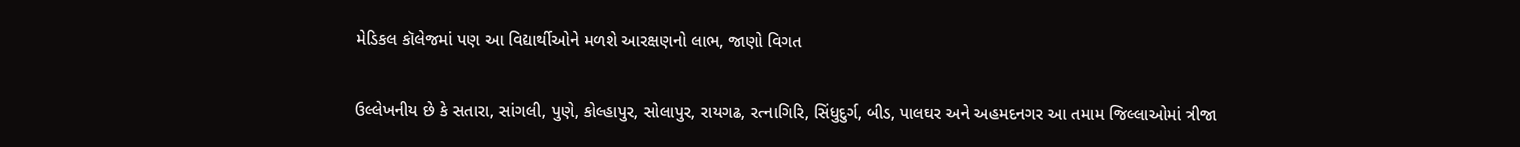મેડિકલ કૉલેજમાં પણ આ વિદ્યાર્થીઓને મળશે આરક્ષણનો લાભ, જાણો વિગત

ઉલ્લેખનીય છે કે સતારા, સાંગલી, પુણે, કોલ્હાપુર, સોલાપુર, રાયગઢ, રત્નાગિરિ, સિંધુદુર્ગ, બીડ, પાલઘર અને અહમદનગર આ તમામ જિલ્લાઓમાં ત્રીજા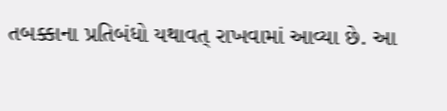તબક્કાના પ્રતિબંધો યથાવત્ રાખવામાં આવ્યા છે. આ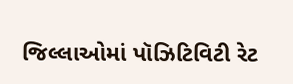જિલ્લાઓમાં પૉઝિટિવિટી રેટ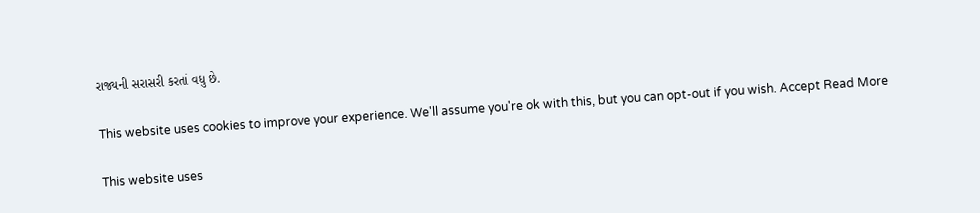રાજ્યની સરાસરી કરતાં વધુ છે.

This website uses cookies to improve your experience. We'll assume you're ok with this, but you can opt-out if you wish. Accept Read More

This website uses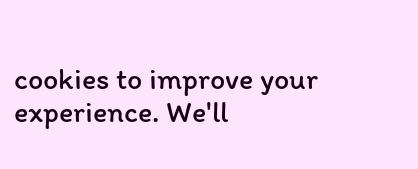cookies to improve your experience. We'll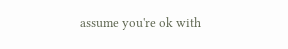assume you're ok with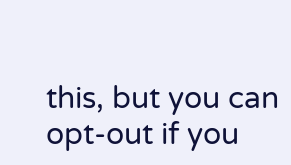this, but you can opt-out if you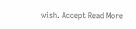wish. Accept Read More